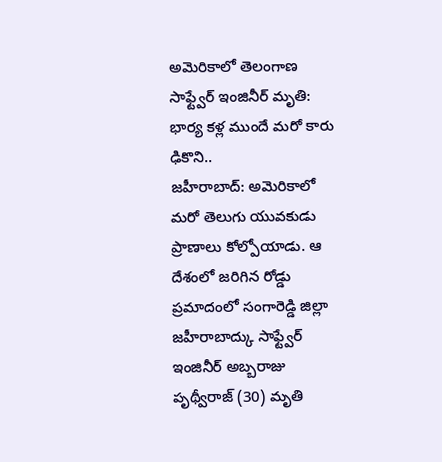అమెరికాలో తెలంగాణ సాఫ్ట్వేర్ ఇంజినీర్ మృతి: భార్య కళ్ల ముందే మరో కారు ఢికొని..
జహీరాబాద్: అమెరికాలో మరో తెలుగు యువకుడు ప్రాణాలు కోల్పోయాడు. ఆ దేశంలో జరిగిన రోడ్డు ప్రమాదంలో సంగారెడ్డి జిల్లా జహీరాబాద్కు సాఫ్ట్వేర్ ఇంజినీర్ అబ్బరాజు పృథ్వీరాజ్ (30) మృతి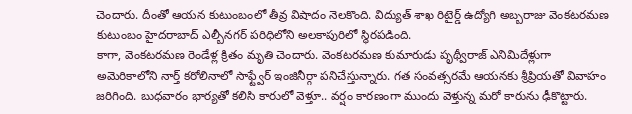చెందారు. దీంతో ఆయన కుటుంబంలో తీవ్ర విషాదం నెలకొంది. విద్యుత్ శాఖ రిటైర్డ్ ఉద్యోగి అబ్బరాజు వెంకటరమణ కుటుంబం హైదరాబాద్ ఎల్బీనగర్ పరిధిలోని అలకాపురిలో స్థిరపడింది.
కాగా, వెంకటరమణ రెండేళ్ల క్రితం మృతి చెందారు. వెంకటరమణ కుమారుడు పృథ్వీరాజ్ ఎనిమిదేళ్లుగా అమెరికాలోని నార్త్ కరోలినాలో సాఫ్ట్వేర్ ఇంజినీర్గా పనిచేస్తున్నారు. గత సంవత్సరమే ఆయనకు శ్రీప్రియతో వివాహం జరిగింది. బుధవారం భార్యతో కలిసి కారులో వెళ్తూ.. వర్షం కారణంగా ముందు వెళ్తున్న మరో కారును ఢీకొట్టారు.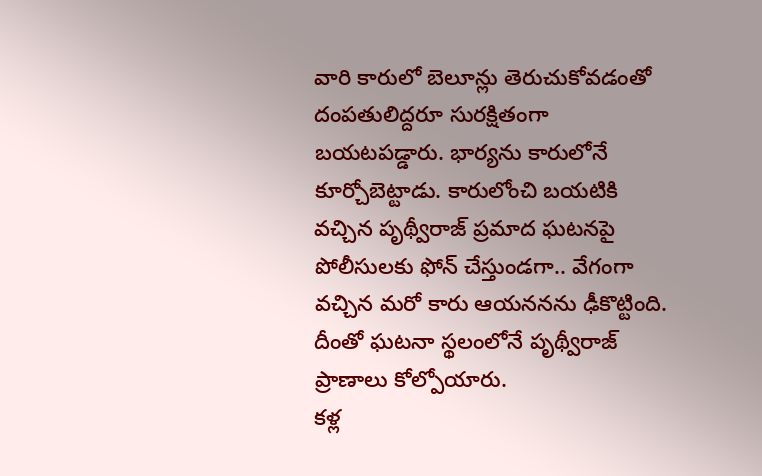వారి కారులో బెలూన్లు తెరుచుకోవడంతో దంపతులిద్దరూ సురక్షితంగా బయటపడ్డారు. భార్యను కారులోనే కూర్చోబెట్టాడు. కారులోంచి బయటికి వచ్చిన పృథ్వీరాజ్ ప్రమాద ఘటనపై పోలీసులకు ఫోన్ చేస్తుండగా.. వేగంగా వచ్చిన మరో కారు ఆయననను ఢీకొట్టింది. దీంతో ఘటనా స్థలంలోనే పృథ్వీరాజ్ ప్రాణాలు కోల్పోయారు.
కళ్ల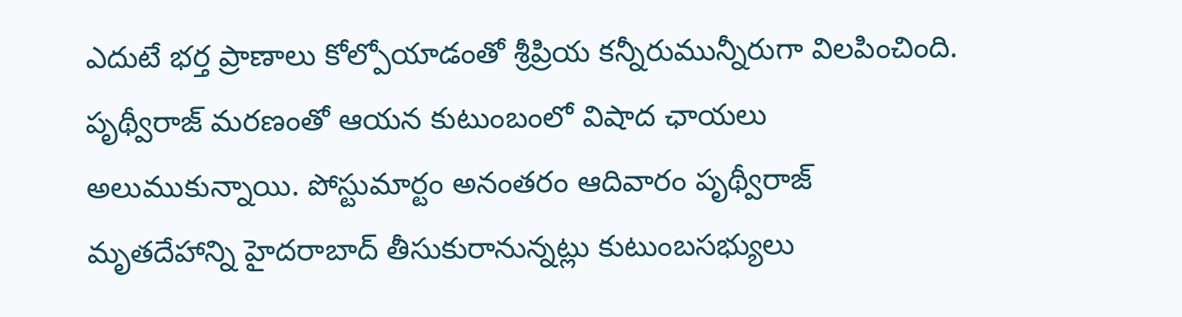ఎదుటే భర్త ప్రాణాలు కోల్పోయాడంతో శ్రీప్రియ కన్నీరుమున్నీరుగా విలపించింది. పృథ్వీరాజ్ మరణంతో ఆయన కుటుంబంలో విషాద ఛాయలు అలుముకున్నాయి. పోస్టుమార్టం అనంతరం ఆదివారం పృథ్వీరాజ్ మృతదేహాన్ని హైదరాబాద్ తీసుకురానున్నట్లు కుటుంబసభ్యులు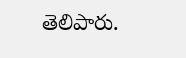తెలిపారు.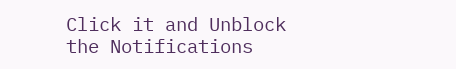Click it and Unblock the Notifications